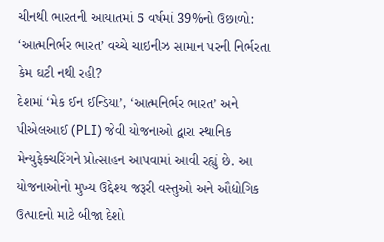ચીનથી ભારતની આયાતમાં 5 વર્ષમાં 39%નો ઉછાળો: ‘આત્મનિર્ભર ભારત’ વચ્ચે ચાઇનીઝ સામાન પરની નિર્ભરતા કેમ ઘટી નથી રહી?
દેશમાં ‘મેક ઈન ઈન્ડિયા’, ‘આત્મનિર્ભર ભારત’ અને પીએલઆઈ (PLI) જેવી યોજનાઓ દ્વારા સ્થાનિક મેન્યુફેક્ચરિંગને પ્રોત્સાહન આપવામાં આવી રહ્યું છે. આ યોજનાઓનો મુખ્ય ઉદ્દેશ્ય જરૂરી વસ્તુઓ અને ઔદ્યોગિક ઉત્પાદનો માટે બીજા દેશો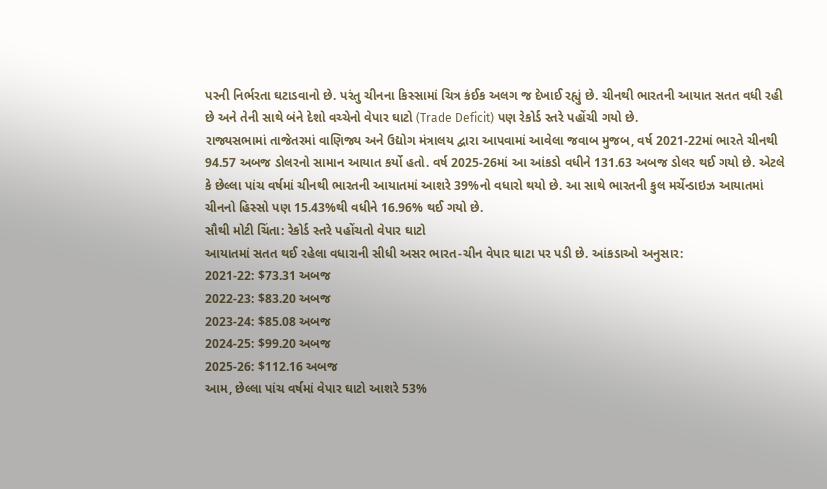પરની નિર્ભરતા ઘટાડવાનો છે. પરંતુ ચીનના કિસ્સામાં ચિત્ર કંઈક અલગ જ દેખાઈ રહ્યું છે. ચીનથી ભારતની આયાત સતત વધી રહી છે અને તેની સાથે બંને દેશો વચ્ચેનો વેપાર ઘાટો (Trade Deficit) પણ રેકોર્ડ સ્તરે પહોંચી ગયો છે.
રાજ્યસભામાં તાજેતરમાં વાણિજ્ય અને ઉદ્યોગ મંત્રાલય દ્વારા આપવામાં આવેલા જવાબ મુજબ, વર્ષ 2021-22માં ભારતે ચીનથી 94.57 અબજ ડોલરનો સામાન આયાત કર્યો હતો. વર્ષ 2025-26માં આ આંકડો વધીને 131.63 અબજ ડોલર થઈ ગયો છે. એટલે કે છેલ્લા પાંચ વર્ષમાં ચીનથી ભારતની આયાતમાં આશરે 39%નો વધારો થયો છે. આ સાથે ભારતની કુલ મર્ચેન્ડાઇઝ આયાતમાં ચીનનો હિસ્સો પણ 15.43%થી વધીને 16.96% થઈ ગયો છે.
સૌથી મોટી ચિંતા: રેકોર્ડ સ્તરે પહોંચતો વેપાર ઘાટો
આયાતમાં સતત થઈ રહેલા વધારાની સીધી અસર ભારત-ચીન વેપાર ઘાટા પર પડી છે. આંકડાઓ અનુસાર:
2021-22: $73.31 અબજ
2022-23: $83.20 અબજ
2023-24: $85.08 અબજ
2024-25: $99.20 અબજ
2025-26: $112.16 અબજ
આમ, છેલ્લા પાંચ વર્ષમાં વેપાર ઘાટો આશરે 53%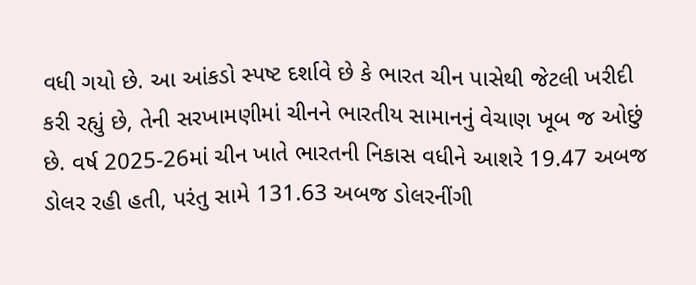વધી ગયો છે. આ આંકડો સ્પષ્ટ દર્શાવે છે કે ભારત ચીન પાસેથી જેટલી ખરીદી કરી રહ્યું છે, તેની સરખામણીમાં ચીનને ભારતીય સામાનનું વેચાણ ખૂબ જ ઓછું છે. વર્ષ 2025-26માં ચીન ખાતે ભારતની નિકાસ વધીને આશરે 19.47 અબજ ડોલર રહી હતી, પરંતુ સામે 131.63 અબજ ડોલરનીંગી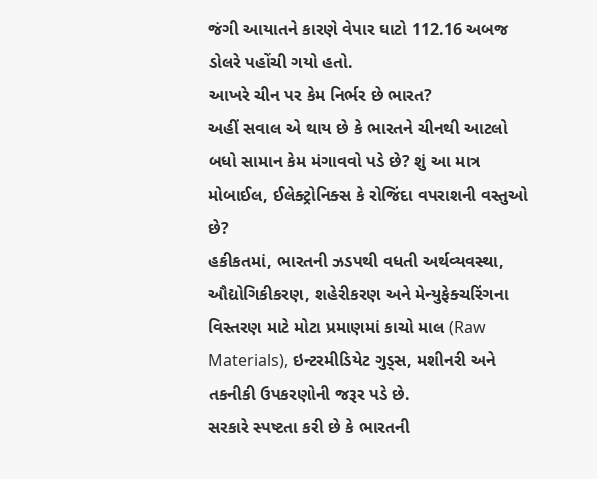જંગી આયાતને કારણે વેપાર ઘાટો 112.16 અબજ ડોલરે પહોંચી ગયો હતો.
આખરે ચીન પર કેમ નિર્ભર છે ભારત?
અહીં સવાલ એ થાય છે કે ભારતને ચીનથી આટલો બધો સામાન કેમ મંગાવવો પડે છે? શું આ માત્ર મોબાઈલ, ઈલેક્ટ્રોનિક્સ કે રોજિંદા વપરાશની વસ્તુઓ છે?
હકીકતમાં, ભારતની ઝડપથી વધતી અર્થવ્યવસ્થા, ઔદ્યોગિકીકરણ, શહેરીકરણ અને મેન્યુફેક્ચરિંગના વિસ્તરણ માટે મોટા પ્રમાણમાં કાચો માલ (Raw Materials), ઇન્ટરમીડિયેટ ગુડ્સ, મશીનરી અને તકનીકી ઉપકરણોની જરૂર પડે છે.
સરકારે સ્પષ્ટતા કરી છે કે ભારતની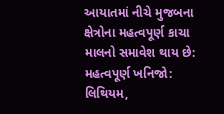આયાતમાં નીચે મુજબના ક્ષેત્રોના મહત્વપૂર્ણ કાચા માલનો સમાવેશ થાય છે:
મહત્વપૂર્ણ ખનિજો: લિથિયમ,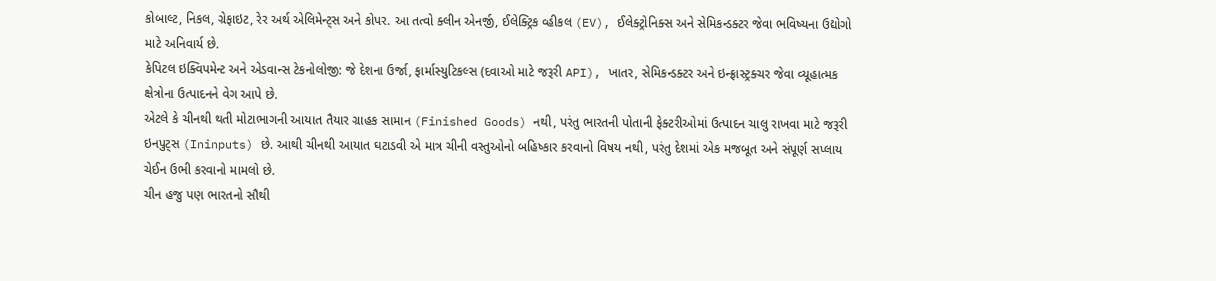કોબાલ્ટ, નિકલ, ગ્રેફાઇટ, રેર અર્થ એલિમેન્ટ્સ અને કોપર. આ તત્વો ક્લીન એનર્જી, ઈલેક્ટ્રિક વ્હીકલ (EV), ઈલેક્ટ્રોનિક્સ અને સેમિકન્ડક્ટર જેવા ભવિષ્યના ઉદ્યોગો માટે અનિવાર્ય છે.
કેપિટલ ઇક્વિપમેન્ટ અને એડવાન્સ ટેકનોલોજી: જે દેશના ઉર્જા, ફાર્માસ્યુટિકલ્સ (દવાઓ માટે જરૂરી API), ખાતર, સેમિકન્ડક્ટર અને ઇન્ફ્રાસ્ટ્રક્ચર જેવા વ્યૂહાત્મક ક્ષેત્રોના ઉત્પાદનને વેગ આપે છે.
એટલે કે ચીનથી થતી મોટાભાગની આયાત તૈયાર ગ્રાહક સામાન (Finished Goods) નથી, પરંતુ ભારતની પોતાની ફેક્ટરીઓમાં ઉત્પાદન ચાલુ રાખવા માટે જરૂરી ઇનપુટ્સ (Ininputs) છે. આથી ચીનથી આયાત ઘટાડવી એ માત્ર ચીની વસ્તુઓનો બહિષ્કાર કરવાનો વિષય નથી, પરંતુ દેશમાં એક મજબૂત અને સંપૂર્ણ સપ્લાય ચેઈન ઉભી કરવાનો મામલો છે.
ચીન હજુ પણ ભારતનો સૌથી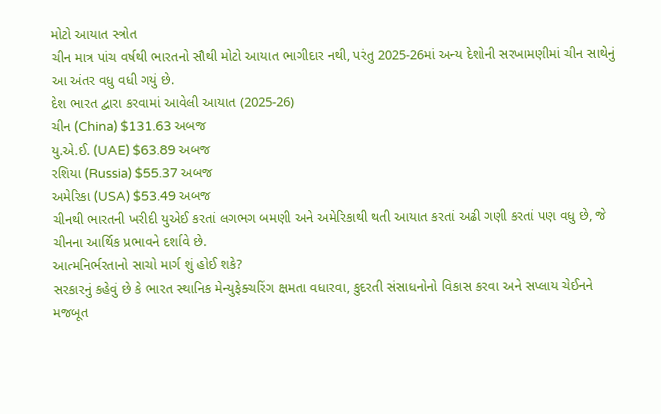મોટો આયાત સ્ત્રોત
ચીન માત્ર પાંચ વર્ષથી ભારતનો સૌથી મોટો આયાત ભાગીદાર નથી, પરંતુ 2025-26માં અન્ય દેશોની સરખામણીમાં ચીન સાથેનું આ અંતર વધુ વધી ગયું છે.
દેશ ભારત દ્વારા કરવામાં આવેલી આયાત (2025-26)
ચીન (China) $131.63 અબજ
યુ.એ.ઈ. (UAE) $63.89 અબજ
રશિયા (Russia) $55.37 અબજ
અમેરિકા (USA) $53.49 અબજ
ચીનથી ભારતની ખરીદી યુએઈ કરતાં લગભગ બમણી અને અમેરિકાથી થતી આયાત કરતાં અઢી ગણી કરતાં પણ વધુ છે, જે ચીનના આર્થિક પ્રભાવને દર્શાવે છે.
આત્મનિર્ભરતાનો સાચો માર્ગ શું હોઈ શકે?
સરકારનું કહેવું છે કે ભારત સ્થાનિક મેન્યુફેક્ચરિંગ ક્ષમતા વધારવા, કુદરતી સંસાધનોનો વિકાસ કરવા અને સપ્લાય ચેઈનને મજબૂત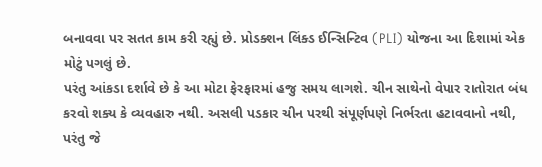બનાવવા પર સતત કામ કરી રહ્યું છે. પ્રોડક્શન લિંક્ડ ઈન્સિન્ટિવ (PLI) યોજના આ દિશામાં એક મોટું પગલું છે.
પરંતુ આંકડા દર્શાવે છે કે આ મોટા ફેરફારમાં હજુ સમય લાગશે. ચીન સાથેનો વેપાર રાતોરાત બંધ કરવો શક્ય કે વ્યવહારુ નથી. અસલી પડકાર ચીન પરથી સંપૂર્ણપણે નિર્ભરતા હટાવવાનો નથી, પરંતુ જે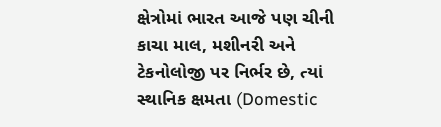ક્ષેત્રોમાં ભારત આજે પણ ચીની કાચા માલ, મશીનરી અને ટેકનોલોજી પર નિર્ભર છે, ત્યાં સ્થાનિક ક્ષમતા (Domestic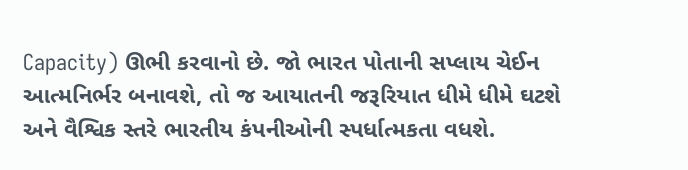Capacity) ઊભી કરવાનો છે. જો ભારત પોતાની સપ્લાય ચેઈન આત્મનિર્ભર બનાવશે, તો જ આયાતની જરૂરિયાત ધીમે ધીમે ઘટશે અને વૈશ્વિક સ્તરે ભારતીય કંપનીઓની સ્પર્ધાત્મકતા વધશે.